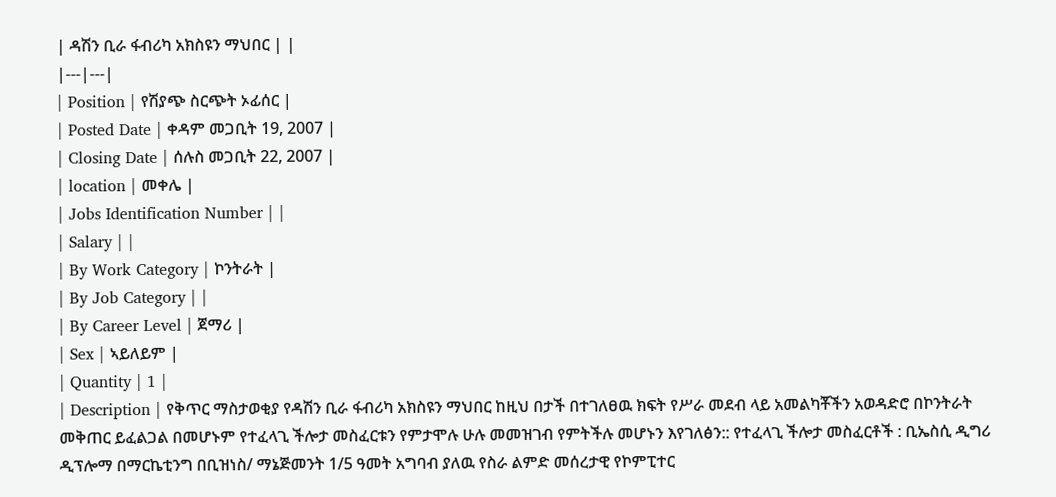| ዳሽን ቢራ ፋብሪካ አክስዩን ማህበር | |
|---|---|
| Position | የሽያጭ ስርጭት ኦፊሰር |
| Posted Date | ቀዳም መጋቢት 19, 2007 |
| Closing Date | ሰሉስ መጋቢት 22, 2007 |
| location | መቀሌ |
| Jobs Identification Number | |
| Salary | |
| By Work Category | ኮንትራት |
| By Job Category | |
| By Career Level | ጀማሪ |
| Sex | ኣይለይም |
| Quantity | 1 |
| Description | የቅጥር ማስታወቂያ የዳሽን ቢራ ፋብሪካ አክስዩን ማህበር ከዚህ በታች በተገለፀዉ ክፍት የሥራ መደብ ላይ አመልካቾችን አወዳድሮ በኮንትራት መቅጠር ይፈልጋል በመሆኑም የተፈላጊ ችሎታ መስፈርቱን የምታሞሉ ሁሉ መመዝገብ የምትችሉ መሆኑን እየገለፅን:: የተፈላጊ ችሎታ መስፈርቶች : ቢኤስሲ ዲግሪ ዲፕሎማ በማርኬቲንግ በቢዝነስ/ ማኔጅመንት 1/5 ዓመት አግባብ ያለዉ የስራ ልምድ መሰረታዊ የኮምፒተር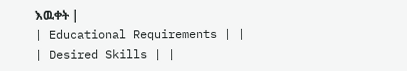እዉቀት |
| Educational Requirements | |
| Desired Skills | |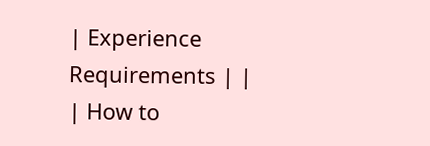| Experience Requirements | |
| How to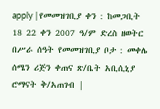apply | የመመዝገቢያ ቀን : ከመጋቢት 18 22 ቀን 2007 ዓ/ም ድረስ ዘወትር በሥራ ሰዓት የመመዝገቢያ ቦታ : መቀሌ ሰሜን ሪጅን ቀጠና ጽ/ቤት አቢሲኒያ ሮማናት ቅ/አጠገብ |